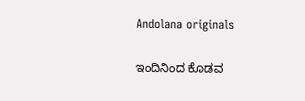Andolana originals

ಇಂದಿನಿಂದ ಕೊಡವ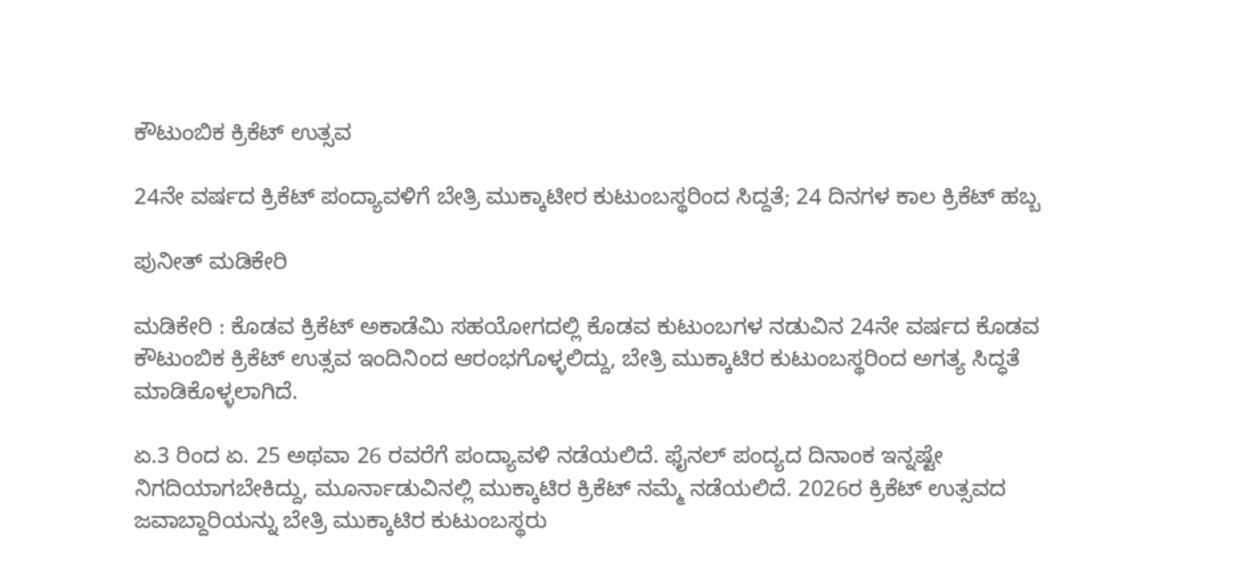ಕೌಟುಂಬಿಕ ಕ್ರಿಕೆಟ್‌ ಉತ್ಸವ

24ನೇ ವರ್ಷದ ಕ್ರಿಕೆಟ್ ಪಂದ್ಯಾವಳಿಗೆ ಬೇತ್ರಿ ಮುಕ್ಕಾಟೀರ ಕುಟುಂಬಸ್ಥರಿಂದ ಸಿದ್ದತೆ; 24 ದಿನಗಳ ಕಾಲ ಕ್ರಿಕೆಟ್ ಹಬ್ಬ

ಪುನೀತ್ ಮಡಿಕೇರಿ

ಮಡಿಕೇರಿ : ಕೊಡವ ಕ್ರಿಕೆಟ್ ಅಕಾಡೆಮಿ ಸಹಯೋಗದಲ್ಲಿ ಕೊಡವ ಕುಟುಂಬಗಳ ನಡುವಿನ 24ನೇ ವರ್ಷದ ಕೊಡವ ಕೌಟುಂಬಿಕ ಕ್ರಿಕೆಟ್ ಉತ್ಸವ ಇಂದಿನಿಂದ ಆರಂಭಗೊಳ್ಳಲಿದ್ದು, ಬೇತ್ರಿ ಮುಕ್ಕಾಟಿರ ಕುಟುಂಬಸ್ಥರಿಂದ ಅಗತ್ಯ ಸಿದ್ಧತೆ ಮಾಡಿಕೊಳ್ಳಲಾಗಿದೆ.

ಏ.3 ರಿಂದ ಏ. 25 ಅಥವಾ 26 ರವರೆಗೆ ಪಂದ್ಯಾವಳಿ ನಡೆಯಲಿದೆ. ಫೈನಲ್ ಪಂದ್ಯದ ದಿನಾಂಕ ಇನ್ನಷ್ಟೇ ನಿಗದಿಯಾಗಬೇಕಿದ್ದು, ಮೂರ್ನಾಡುವಿನಲ್ಲಿ ಮುಕ್ಕಾಟಿರ ಕ್ರಿಕೆಟ್ ನಮ್ಮೆ ನಡೆಯಲಿದೆ. 2026ರ ಕ್ರಿಕೆಟ್ ಉತ್ಸವದ ಜವಾಬ್ದಾರಿಯನ್ನು ಬೇತ್ರಿ ಮುಕ್ಕಾಟಿರ ಕುಟುಂಬಸ್ಥರು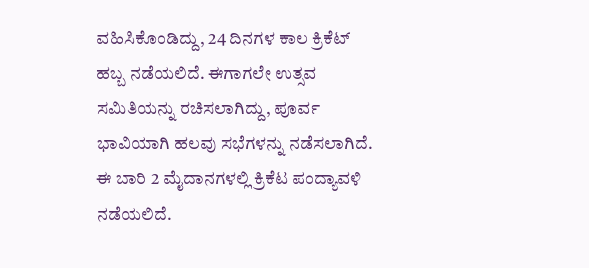ವಹಿಸಿಕೊಂಡಿದ್ದು, 24 ದಿನಗಳ ಕಾಲ ಕ್ರಿಕೆಟ್ ಹಬ್ಬ ನಡೆಯಲಿದೆ. ಈಗಾಗಲೇ ಉತ್ಸವ ಸಮಿತಿಯನ್ನು ರಚಿಸಲಾಗಿದ್ದು, ಪೂರ್ವ ಭಾವಿಯಾಗಿ ಹಲವು ಸಭೆಗಳನ್ನು ನಡೆಸಲಾಗಿದೆ. ಈ ಬಾರಿ 2 ಮೈದಾನಗಳಲ್ಲಿ ಕ್ರಿಕೆಟ ಪಂದ್ಯಾವಳಿ ನಡೆಯಲಿದೆ.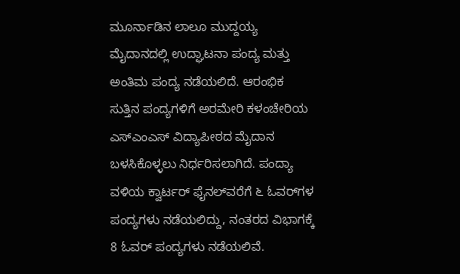ಮೂರ್ನಾಡಿನ ಲಾಲೂ ಮುದ್ದಯ್ಯ ಮೈದಾನದಲ್ಲಿ ಉದ್ಘಾಟನಾ ಪಂದ್ಯ ಮತ್ತು ಅಂತಿಮ ಪಂದ್ಯ ನಡೆಯಲಿದೆ. ಆರಂಭಿಕ ಸುತ್ತಿನ ಪಂದ್ಯಗಳಿಗೆ ಅರಮೇರಿ ಕಳಂಚೇರಿಯ ಎಸ್‌ಎಂಎಸ್ ವಿದ್ಯಾಪೀಠದ ಮೈದಾನ ಬಳಸಿಕೊಳ್ಳಲು ನಿರ್ಧರಿಸಲಾಗಿದೆ. ಪಂದ್ಯಾ ವಳಿಯ ಕ್ವಾರ್ಟರ್ ಫೈನಲ್‌ವರೆಗೆ ೬ ಓವರ್‌ಗಳ ಪಂದ್ಯಗಳು ನಡೆಯಲಿದ್ದು, ನಂತರದ ವಿಭಾಗಕ್ಕೆ 8 ಓವರ್ ಪಂದ್ಯಗಳು ನಡೆಯಲಿವೆ.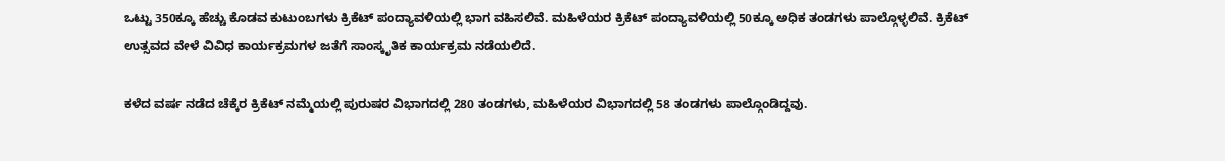ಒಟ್ಟು 350ಕ್ಕೂ ಹೆಚ್ಚು ಕೊಡವ ಕುಟುಂಬಗಳು ಕ್ರಿಕೆಟ್ ಪಂದ್ಯಾವಳಿಯಲ್ಲಿ ಭಾಗ ವಹಿಸಲಿವೆ. ಮಹಿಳೆಯರ ಕ್ರಿಕೆಟ್ ಪಂದ್ಯಾವಳಿಯಲ್ಲಿ 50ಕ್ಕೂ ಅಧಿಕ ತಂಡಗಳು ಪಾಲ್ಗೊಳ್ಳಲಿವೆ. ಕ್ರಿಕೆಟ್ ಉತ್ಸವದ ವೇಳೆ ವಿವಿಧ ಕಾರ್ಯಕ್ರಮಗಳ ಜತೆಗೆ ಸಾಂಸ್ಕೃತಿಕ ಕಾರ್ಯಕ್ರಮ ನಡೆಯಲಿದೆ.

ಕಳೆದ ವರ್ಷ ನಡೆದ ಚೆಕ್ಕೆರ ಕ್ರಿಕೆಟ್ ನಮ್ಮೆಯಲ್ಲಿ ಪುರುಷರ ವಿಭಾಗದಲ್ಲಿ 280 ತಂಡಗಳು, ಮಹಿಳೆಯರ ವಿಭಾಗದಲ್ಲಿ 58 ತಂಡಗಳು ಪಾಲ್ಗೊಂಡಿದ್ದವು.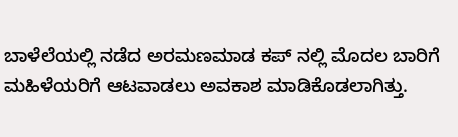ಬಾಳೆಲೆಯಲ್ಲಿ ನಡೆದ ಅರಮಣಮಾಡ ಕಪ್ ನಲ್ಲಿ ಮೊದಲ ಬಾರಿಗೆ ಮಹಿಳೆಯರಿಗೆ ಆಟವಾಡಲು ಅವಕಾಶ ಮಾಡಿಕೊಡಲಾಗಿತ್ತು.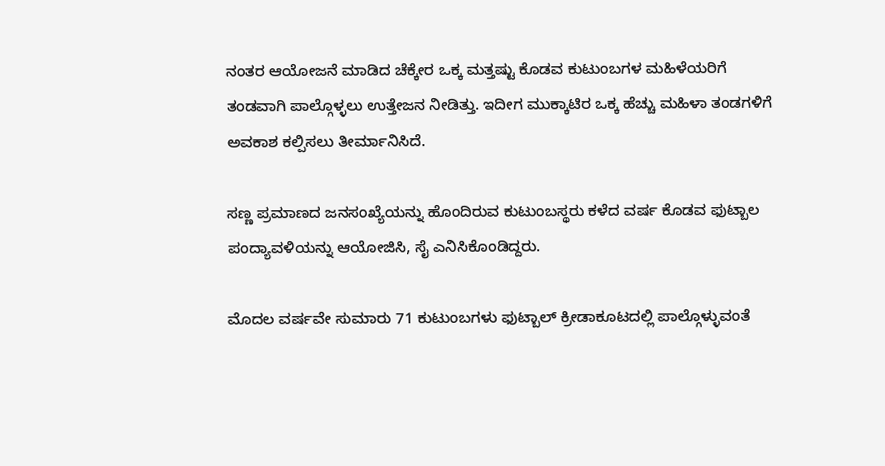ನಂತರ ಆಯೋಜನೆ ಮಾಡಿದ ಚೆಕ್ಕೇರ ಒಕ್ಕ ಮತ್ತಷ್ಟು ಕೊಡವ ಕುಟುಂಬಗಳ ಮಹಿಳೆಯರಿಗೆ ತಂಡವಾಗಿ ಪಾಲ್ಗೊಳ್ಳಲು ಉತ್ತೇಜನ ನೀಡಿತ್ತು. ಇದೀಗ ಮುಕ್ಕಾಟಿರ ಒಕ್ಕ ಹೆಚ್ಚು ಮಹಿಳಾ ತಂಡಗಳಿಗೆ ಅವಕಾಶ ಕಲ್ಪಿಸಲು ತೀರ್ಮಾನಿಸಿದೆ.

ಸಣ್ಣ ಪ್ರಮಾಣದ ಜನಸಂಖ್ಯೆಯನ್ನು ಹೊಂದಿರುವ ಕುಟುಂಬಸ್ಥರು ಕಳೆದ ವರ್ಷ ಕೊಡವ ಫುಟ್ಬಾಲ ಪಂದ್ಯಾವಳಿಯನ್ನು ಆಯೋಜಿಸಿ, ಸೈ ಎನಿಸಿಕೊಂಡಿದ್ದರು.

ಮೊದಲ ವರ್ಷವೇ ಸುಮಾರು 71 ಕುಟುಂಬಗಳು ಫುಟ್ಬಾಲ್ ಕ್ರೀಡಾಕೂಟದಲ್ಲಿ ಪಾಲ್ಗೊಳ್ಳುವಂತೆ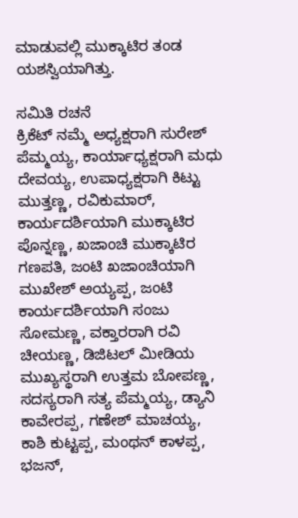ಮಾಡುವಲ್ಲಿ ಮುಕ್ಕಾಟಿರ ತಂಡ ಯಶಸ್ವಿಯಾಗಿತ್ತು.

ಸಮಿತಿ ರಚನೆ
ಕ್ರಿಕೆಟ್ ನಮ್ಮೆ ಅಧ್ಯಕ್ಷರಾಗಿ ಸುರೇಶ್ ಪೆಮ್ಮಯ್ಯ, ಕಾರ್ಯಾಧ್ಯಕ್ಷರಾಗಿ ಮಧು ದೇವಯ್ಯ, ಉಪಾಧ್ಯಕ್ಷರಾಗಿ ಕಿಟ್ಟು ಮುತ್ತಣ್ಣ, ರವಿಕುಮಾರ್, ಕಾರ್ಯದರ್ಶಿಯಾಗಿ ಮುಕ್ಕಾಟಿರ ಪೊನ್ನಣ್ಣ, ಖಜಾಂಚಿ ಮುಕ್ಕಾಟಿರ ಗಣಪತಿ, ಜಂಟಿ ಖಜಾಂಚಿಯಾಗಿ ಮುಖೇಶ್ ಅಯ್ಯಪ್ಪ, ಜಂಟಿ ಕಾರ್ಯದರ್ಶಿಯಾಗಿ ಸಂಜು ಸೋಮಣ್ಣ, ವಕ್ತಾರರಾಗಿ ರವಿ ಚೀಯಣ್ಣ, ಡಿಜಿಟಲ್ ಮೀಡಿಯ ಮುಖ್ಯಸ್ಥರಾಗಿ ಉತ್ತಮ ಬೋಪಣ್ಣ, ಸದಸ್ಯರಾಗಿ ಸತ್ಯ ಪೆಮ್ಮಯ್ಯ, ಡ್ಯಾನಿ ಕಾವೇರಪ್ಪ, ಗಣೇಶ್ ಮಾಚಯ್ಯ, ಕಾಶಿ ಕುಟ್ಟಪ್ಪ, ಮಂಥನ್ ಕಾಳಪ್ಪ, ಭಜನ್,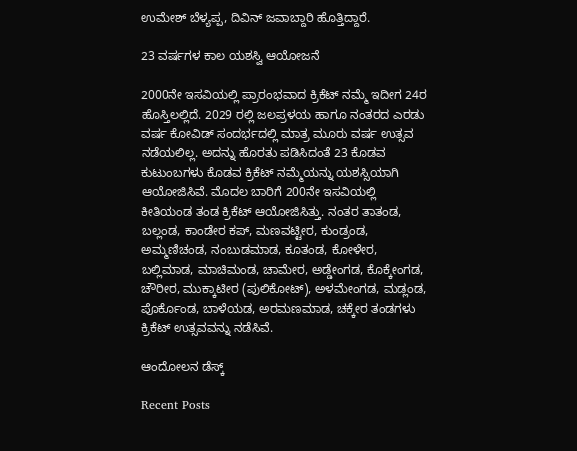ಉಮೇಶ್ ಬೆಳ್ಯಪ್ಪ, ದಿವಿನ್ ಜವಾಬ್ದಾರಿ ಹೊತ್ತಿದ್ದಾರೆ.

23 ವರ್ಷಗಳ ಕಾಲ ಯಶಸ್ವಿ ಆಯೋಜನೆ

2000ನೇ ಇಸವಿಯಲ್ಲಿ ಪ್ರಾರಂಭವಾದ ಕ್ರಿಕೆಟ್ ನಮ್ಮೆ ಇದೀಗ 24ರ ಹೊಸ್ತಿಲಲ್ಲಿದೆ. 2029 ರಲ್ಲಿ ಜಲಪ್ರಳಯ ಹಾಗೂ ನಂತರದ ಎರಡು ವರ್ಷ ಕೋವಿಡ್ ಸಂದರ್ಭದಲ್ಲಿ ಮಾತ್ರ ಮೂರು ವರ್ಷ ಉತ್ಸವ ನಡೆಯಲಿಲ್ಲ. ಅದನ್ನು ಹೊರತು ಪಡಿಸಿದಂತೆ 23 ಕೊಡವ ಕುಟುಂಬಗಳು ಕೊಡವ ಕ್ರಿಕೆಟ್ ನಮ್ಮೆಯನ್ನು ಯಶಸ್ಸಿಯಾಗಿ ಆಯೋಜಿಸಿವೆ. ಮೊದಲ ಬಾರಿಗೆ 200ನೇ ಇಸವಿಯಲ್ಲಿ ಕೀತಿಯಂಡ ತಂಡ ಕ್ರಿಕೆಟ್ ಆಯೋಜಿಸಿತ್ತು. ನಂತರ ತಾತಂಡ, ಬಲ್ಲಂಡ, ಕಾಂಡೇರ ಕಪ್, ಮಣವಟ್ಟೀರ, ಕುಂಡ್ರಂಡ, ಅಮ್ಮಣಿಚಂಡ, ನಂಬುಡಮಾಡ, ಕೂತಂಡ, ಕೋಳೇರ, ಬಲ್ಲಿಮಾಡ, ಮಾಚಿಮಂಡ, ಚಾಮೇರ, ಅಡ್ಡೇಂಗಡ, ಕೊಕ್ಕೇಂಗಡ, ಚೌರೀರ, ಮುಕ್ಕಾಟೀರ (ಪುಲಿಕೋಟ್), ಅಳಮೇಂಗಡ, ಮಡ್ಲಂಡ, ಪೊರ್ಕೊಂಡ, ಬಾಳೆಯಡ, ಅರಮಣಮಾಡ, ಚಕ್ಕೇರ ತಂಡಗಳು ಕ್ರಿಕೆಟ್ ಉತ್ಸವವನ್ನು ನಡೆಸಿವೆ.

ಆಂದೋಲನ ಡೆಸ್ಕ್

Recent Posts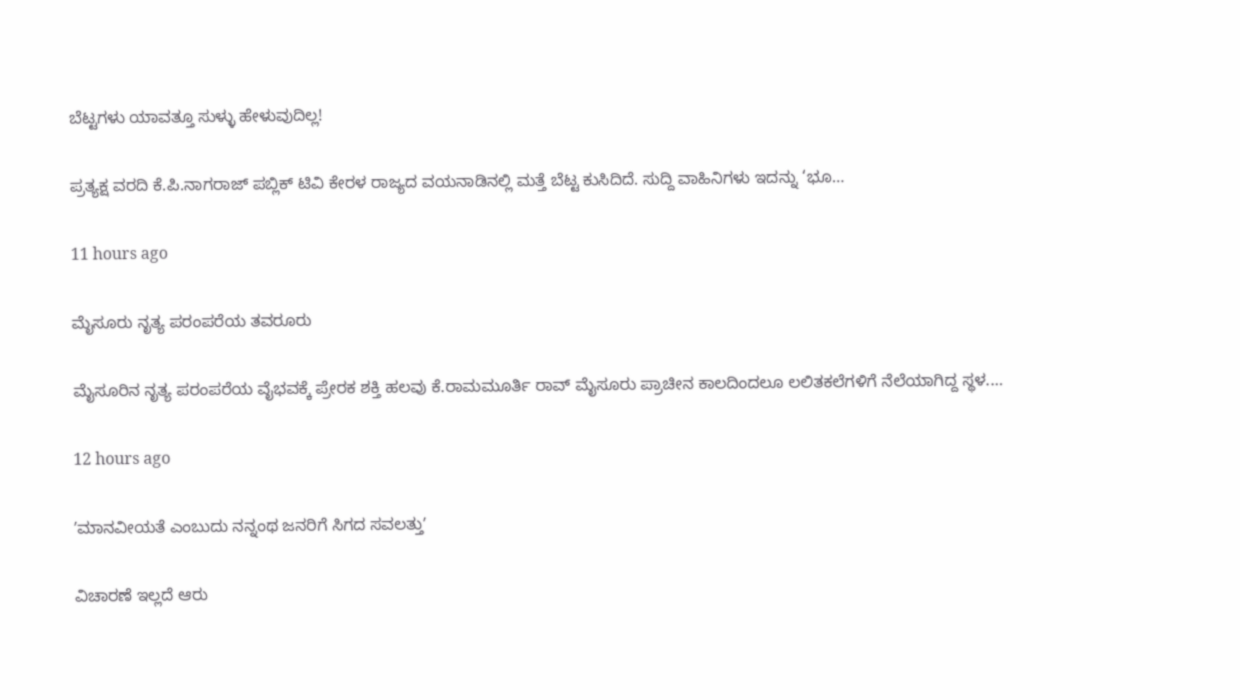ಬೆಟ್ಟಗಳು ಯಾವತ್ತೂ ಸುಳ್ಳು ಹೇಳುವುದಿಲ್ಲ!

ಪ್ರತ್ಯಕ್ಷ ವರದಿ ಕೆ.ಪಿ.ನಾಗರಾಜ್‌ ಪಬ್ಲಿಕ್‌ ಟಿವಿ ಕೇರಳ ರಾಜ್ಯದ ವಯನಾಡಿನಲ್ಲಿ ಮತ್ತೆ ಬೆಟ್ಟ ಕುಸಿದಿದೆ. ಸುದ್ದಿ ವಾಹಿನಿಗಳು ಇದನ್ನು ‘ಭೂ…

11 hours ago

ಮೈಸೂರು ನೃತ್ಯ ಪರಂಪರೆಯ ತವರೂರು

ಮೈಸೂರಿನ ನೃತ್ಯ ಪರಂಪರೆಯ ವೈಭವಕ್ಕೆ ಪ್ರೇರಕ ಶಕ್ತಿ ಹಲವು ಕೆ.ರಾಮಮೂರ್ತಿ‌ ರಾವ್ ಮೈಸೂರು ಪ್ರಾಚೀನ ಕಾಲದಿಂದಲೂ ಲಲಿತಕಲೆಗಳಿಗೆ ನೆಲೆಯಾಗಿದ್ದ ಸ್ಥಳ.…

12 hours ago

ʼಮಾನವೀಯತೆ ಎಂಬುದು ನನ್ನಂಥ ಜನರಿಗೆ ಸಿಗದ ಸವಲತ್ತುʼ

ವಿಚಾರಣೆ ಇಲ್ಲದೆ ಆರು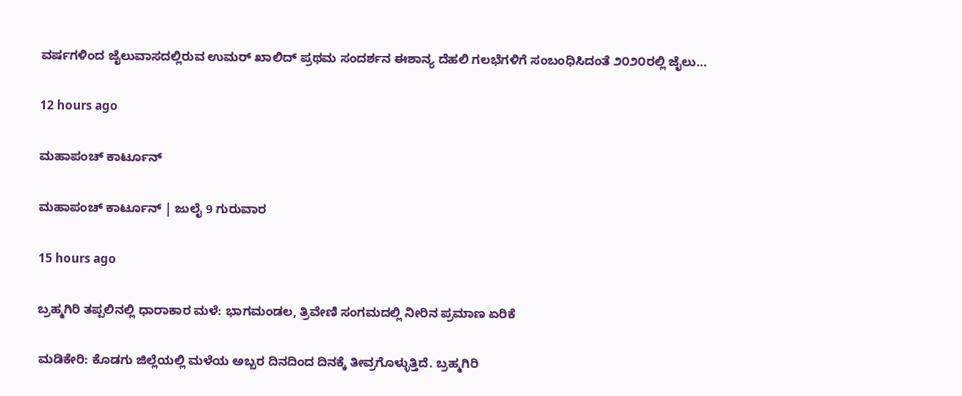ವರ್ಷಗಳಿಂದ ಜೈಲುವಾಸದಲ್ಲಿರುವ ಉಮರ್‌ ಖಾಲಿದ್‌ ಪ್ರಥಮ ಸಂದರ್ಶನ ಈಶಾನ್ಯ ದೆಹಲಿ ಗಲಭೆಗಳಿಗೆ ಸಂಬಂಧಿಸಿದಂತೆ ೨೦೨೦ರಲ್ಲಿ ಜೈಲು…

12 hours ago

ಮಹಾಪಂಚ್‌ ಕಾರ್ಟೂನ್‌

ಮಹಾಪಂಚ್‌ ಕಾರ್ಟೂನ್‌ | ಜುಲೈ 9 ಗುರುವಾರ

15 hours ago

ಬ್ರಹ್ಮಗಿರಿ ತಪ್ಪಲಿನಲ್ಲಿ ಧಾರಾಕಾರ ಮಳೆ: ಭಾಗಮಂಡಲ, ತ್ರಿವೇಣಿ ಸಂಗಮದಲ್ಲಿ ನೀರಿನ ಪ್ರಮಾಣ ಏರಿಕೆ

ಮಡಿಕೇರಿ: ಕೊಡಗು ಜಿಲ್ಲೆಯಲ್ಲಿ ಮಳೆಯ ಅಬ್ಬರ ದಿನದಿಂದ ದಿನಕ್ಕೆ ತೀವ್ರಗೊಳ್ಳುತ್ತಿದೆ. ಬ್ರಹ್ಮಗಿರಿ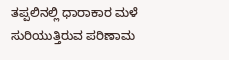ತಪ್ಪಲಿನಲ್ಲಿ ಧಾರಾಕಾರ ಮಳೆ ಸುರಿಯುತ್ತಿರುವ ಪರಿಣಾಮ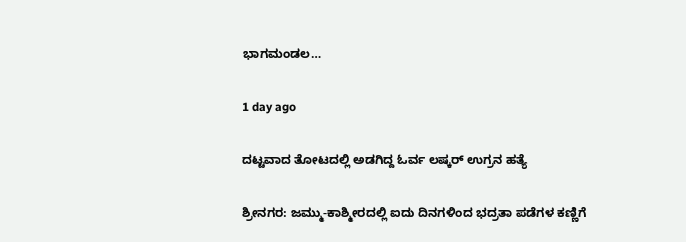ಭಾಗಮಂಡಲ…

1 day ago

ದಟ್ಟವಾದ ತೋಟದಲ್ಲಿ ಅಡಗಿದ್ದ ಓರ್ವ ಲಷ್ಕರ್‌ ಉಗ್ರನ ಹತ್ಯೆ

ಶ್ರೀನಗರ: ಜಮ್ಮು-ಕಾಶ್ಮೀರದಲ್ಲಿ ಐದು ದಿನಗಳಿಂದ ಭದ್ರತಾ ಪಡೆಗಳ ಕಣ್ಣಿಗೆ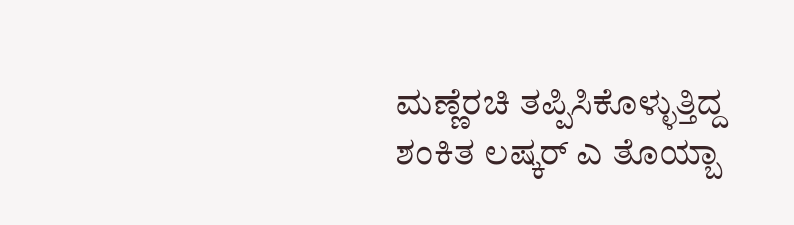ಮಣ್ಣೆರಚಿ ತಪ್ಪಿಸಿಕೊಳ್ಳುತ್ತಿದ್ದ ಶಂಕಿತ ಲಷ್ಕರ್‌ ಎ ತೊಯ್ಬಾ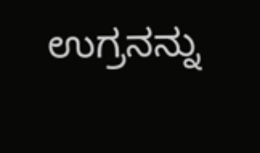ಉಗ್ರನನ್ನು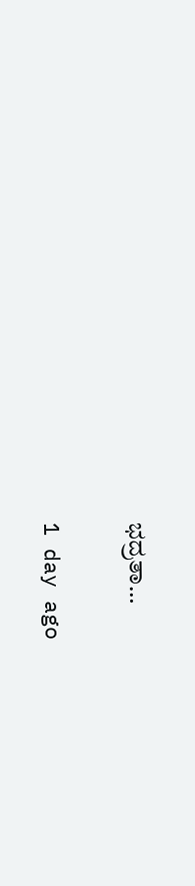ಭದ್ರತಾ…

1 day ago